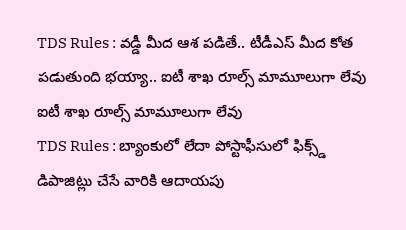TDS Rules : వడ్డీ మీద ఆశ పడితే.. టీడీఎస్ మీద కోత పడుతుంది భయ్యా.. ఐటీ శాఖ రూల్స్ మామూలుగా లేవు
ఐటీ శాఖ రూల్స్ మామూలుగా లేవు
TDS Rules : బ్యాంకులో లేదా పోస్టాఫీసులో ఫిక్స్డ్ డిపాజిట్లు చేసే వారికి ఆదాయపు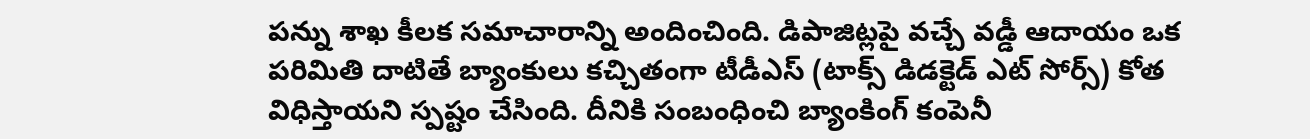పన్ను శాఖ కీలక సమాచారాన్ని అందించింది. డిపాజిట్లపై వచ్చే వడ్డీ ఆదాయం ఒక పరిమితి దాటితే బ్యాంకులు కచ్చితంగా టీడీఎస్ (టాక్స్ డిడక్టెడ్ ఎట్ సోర్స్) కోత విధిస్తాయని స్పష్టం చేసింది. దీనికి సంబంధించి బ్యాంకింగ్ కంపెనీ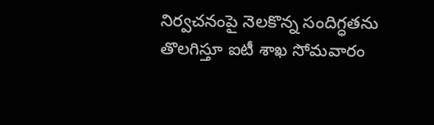నిర్వచనంపై నెలకొన్న సందిగ్ధతను తొలగిస్తూ ఐటీ శాఖ సోమవారం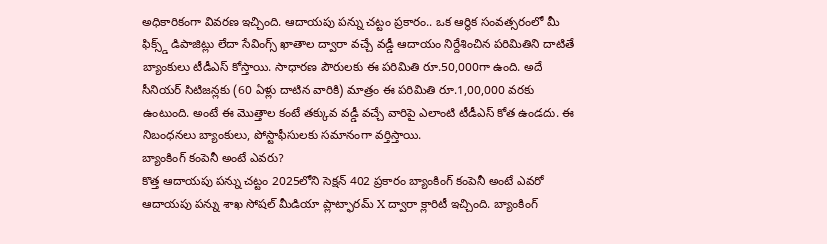అధికారికంగా వివరణ ఇచ్చింది. ఆదాయపు పన్ను చట్టం ప్రకారం.. ఒక ఆర్థిక సంవత్సరంలో మీ ఫిక్స్డ్ డిపాజిట్లు లేదా సేవింగ్స్ ఖాతాల ద్వారా వచ్చే వడ్డీ ఆదాయం నిర్దేశించిన పరిమితిని దాటితే బ్యాంకులు టీడీఎస్ కోస్తాయి. సాధారణ పౌరులకు ఈ పరిమితి రూ.50,000గా ఉంది. అదే సీనియర్ సిటిజన్లకు (60 ఏళ్లు దాటిన వారికి) మాత్రం ఈ పరిమితి రూ.1,00,000 వరకు ఉంటుంది. అంటే ఈ మొత్తాల కంటే తక్కువ వడ్డీ వచ్చే వారిపై ఎలాంటి టీడీఎస్ కోత ఉండదు. ఈ నిబంధనలు బ్యాంకులు, పోస్టాఫీసులకు సమానంగా వర్తిస్తాయి.
బ్యాంకింగ్ కంపెనీ అంటే ఎవరు?
కొత్త ఆదాయపు పన్ను చట్టం 2025లోని సెక్షన్ 402 ప్రకారం బ్యాంకింగ్ కంపెనీ అంటే ఎవరో ఆదాయపు పన్ను శాఖ సోషల్ మీడియా ప్లాట్ఫారమ్ X ద్వారా క్లారిటీ ఇచ్చింది. బ్యాంకింగ్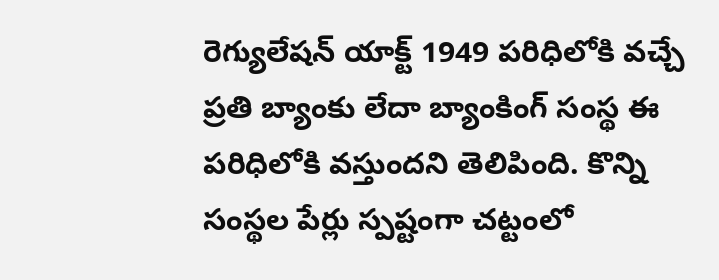రెగ్యులేషన్ యాక్ట్ 1949 పరిధిలోకి వచ్చే ప్రతి బ్యాంకు లేదా బ్యాంకింగ్ సంస్థ ఈ పరిధిలోకి వస్తుందని తెలిపింది. కొన్ని సంస్థల పేర్లు స్పష్టంగా చట్టంలో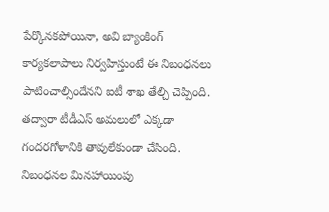పేర్కొనకపోయినా, అవి బ్యాంకింగ్ కార్యకలాపాలు నిర్వహిస్తుంటే ఈ నిబంధనలు పాటించాల్సిందేనని ఐటీ శాఖ తేల్చి చెప్పింది. తద్వారా టీడీఎస్ అమలులో ఎక్కడా గందరగోళానికి తావులేకుండా చేసింది.
నిబంధనల మినహాయింపు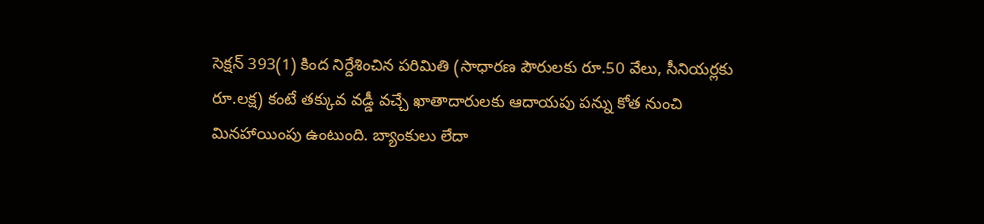సెక్షన్ 393(1) కింద నిర్దేశించిన పరిమితి (సాధారణ పౌరులకు రూ.50 వేలు, సీనియర్లకు రూ.లక్ష) కంటే తక్కువ వడ్డీ వచ్చే ఖాతాదారులకు ఆదాయపు పన్ను కోత నుంచి మినహాయింపు ఉంటుంది. బ్యాంకులు లేదా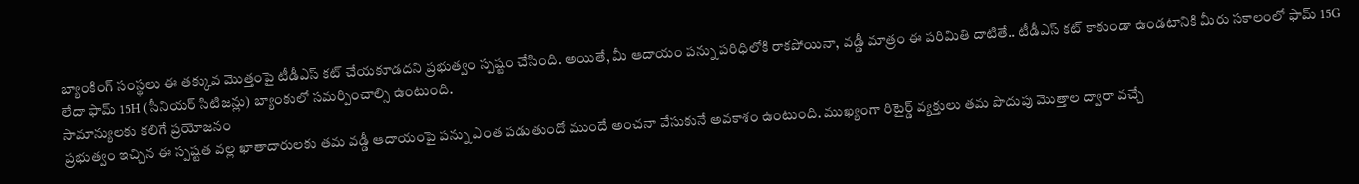బ్యాంకింగ్ సంస్థలు ఈ తక్కువ మొత్తంపై టీడీఎస్ కట్ చేయకూడదని ప్రభుత్వం స్పష్టం చేసింది. అయితే, మీ ఆదాయం పన్ను పరిధిలోకి రాకపోయినా, వడ్డీ మాత్రం ఈ పరిమితి దాటితే.. టీడీఎస్ కట్ కాకుండా ఉండటానికి మీరు సకాలంలో ఫామ్ 15G లేదా ఫామ్ 15H (సీనియర్ సిటిజన్లు) బ్యాంకులో సమర్పించాల్సి ఉంటుంది.
సామాన్యులకు కలిగే ప్రయోజనం
ప్రభుత్వం ఇచ్చిన ఈ స్పష్టత వల్ల ఖాతాదారులకు తమ వడ్డీ ఆదాయంపై పన్ను ఎంత పడుతుందో ముందే అంచనా వేసుకునే అవకాశం ఉంటుంది. ముఖ్యంగా రిటైర్డ్ వ్యక్తులు తమ పొదుపు మొత్తాల ద్వారా వచ్చే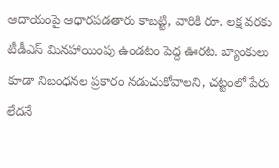ఆదాయంపై ఆధారపడతారు కాబట్టి, వారికి రూ. లక్ష వరకు టీడీఎస్ మినహాయింపు ఉండటం పెద్ద ఊరట. బ్యాంకులు కూడా నిబంధనల ప్రకారం నడుచుకోవాలని, చట్టంలో పేరు లేదనే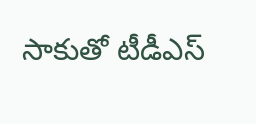సాకుతో టీడీఎస్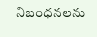నిబంధనలను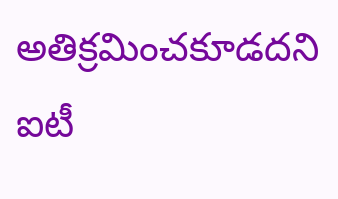అతిక్రమించకూడదని ఐటీ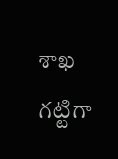శాఖ గట్టిగా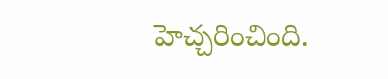హెచ్చరించింది.